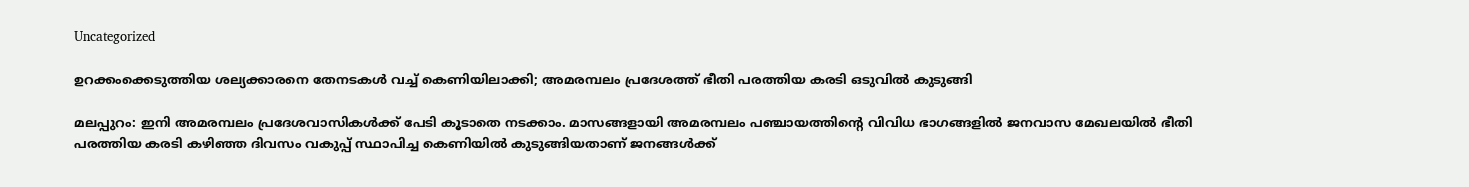Uncategorized

ഉറക്കംക്കെടുത്തിയ ശല്യക്കാരനെ തേനടകൾ വച്ച് കെണിയിലാക്കി; അമരമ്പലം പ്രദേശത്ത് ഭീതി പരത്തിയ കരടി ഒടുവിൽ കുടുങ്ങി

മലപ്പുറം: ഇനി അമരമ്പലം പ്രദേശവാസികള്‍ക്ക് പേടി കൂടാതെ നടക്കാം. മാസങ്ങളായി അമരമ്പലം പഞ്ചായത്തിന്‍റെ വിവിധ ഭാഗങ്ങളില്‍ ജനവാസ മേഖലയില്‍ ഭീതി പരത്തിയ കരടി കഴിഞ്ഞ ദിവസം വകുപ്പ് സ്ഥാപിച്ച കെണിയില്‍ കുടുങ്ങിയതാണ് ജനങ്ങള്‍ക്ക്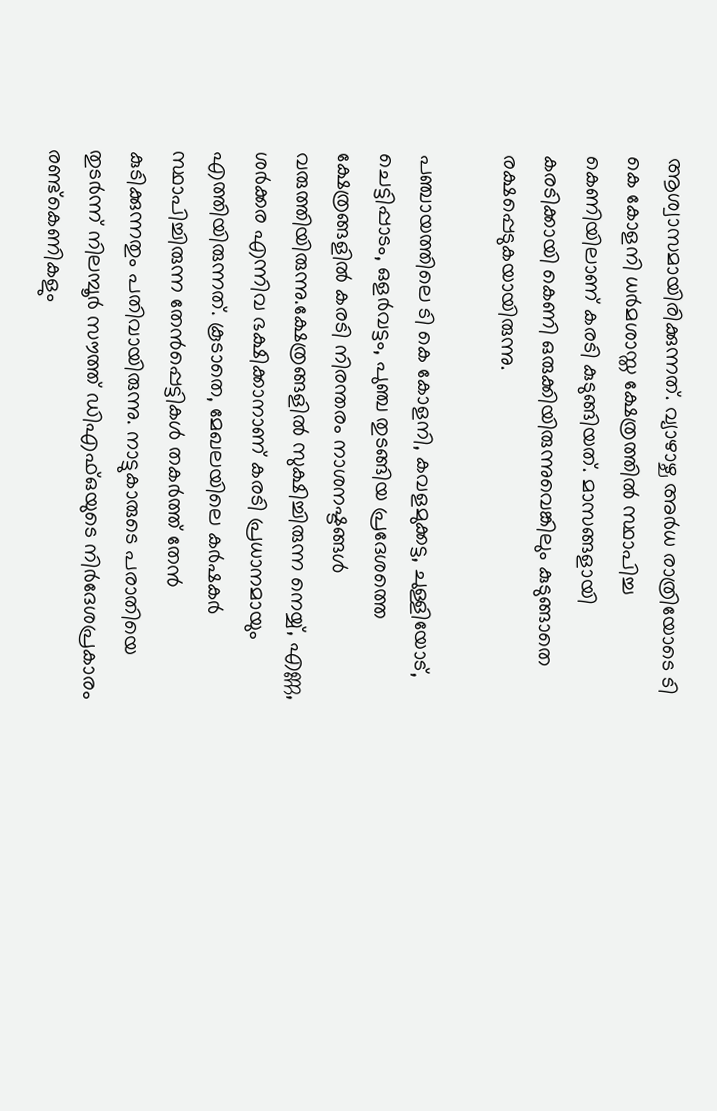ആശ്വാസമായിരിക്കുന്നത്. വ്യാഴാഴ്ച അര്‍ധ രാത്രിയോടെ ടി കെ കോളനി ധര്‍മശാസ്ത ക്ഷേത്രത്തില്‍ സ്ഥാപിച്ച കെണിയിലാണ് കരടി കുടുങ്ങിയത്. മാസങ്ങളായി കരടിക്കായി കെണി ഒരുക്കിയിരുന്നുവെങ്കിലും കുടുങ്ങാതെ രക്ഷപ്പെടുകയായിരുന്നു.

പഞ്ചായത്തിലെ ടി കെ കോളനി, കവളമുക്കട്ട, ചുള്ളിയോട്, ചെട്ടിപ്പാടം, ഒളര്‍വട്ടം, പുഞ്ച തുടങ്ങിയ പ്രദേശത്തെ ക്ഷേത്രങ്ങളില്‍ കരടി നിരന്തരം നാശനഷ്ടങ്ങള്‍ വരുത്തിയിരുന്നു.ക്ഷേത്രങ്ങളില്‍ സുക്ഷിച്ചിരുന്ന നെയ്യ്, എണ്ണ, ശര്‍ക്കര എന്നിവ ഭക്ഷിക്കാനാണ് കരടി പ്രധാനമായും എത്തിയിരുന്നത്. കൂടാതെ, മേഖലയിലെ കര്‍ഷകര്‍ സ്ഥാപിച്ചിരുന്ന തേന്‍പ്പെട്ടികള്‍ തകര്‍ത്ത് തേന്‍ കുടിക്കുന്നതും പതിവായിരുന്നു. നാട്ടുകാരുടെ പരാതിയെ തുടര്‍ന്ന് നിലമ്പൂര്‍ സൗത്ത് ഡിഎഫ്ഒയുടെ നിര്‍ദേശപ്രകാരം രണ്ട്കെണികളും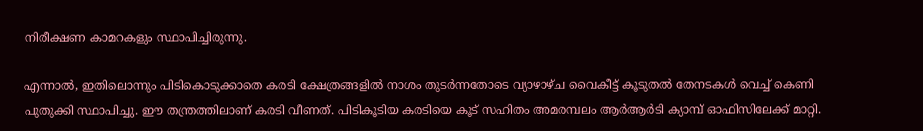നിരീക്ഷണ കാമറകളും സ്ഥാപിച്ചിരുന്നു.

എന്നാല്‍, ഇതിലൊന്നും പിടികൊടുക്കാതെ കരടി ക്ഷേത്രങ്ങളില്‍ നാശം തുടര്‍ന്നതോടെ വ്യാഴാഴ്ച വൈകീട്ട് കൂടുതല്‍ തേനടകള്‍ വെച്ച് കെണി പുതുക്കി സ്ഥാപിച്ചു. ഈ തന്ത്രത്തിലാണ് കരടി വീണത്. പിടികൂടിയ കരടിയെ കൂട് സഹിതം അമരമ്പലം ആര്‍ആര്‍ടി ക്യാമ്പ് ഓഫിസിലേക്ക് മാറ്റി.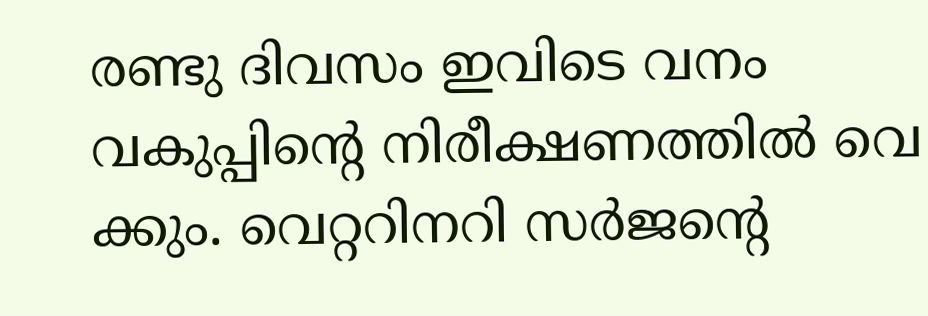രണ്ടു ദിവസം ഇവിടെ വനം വകുപ്പിന്‍റെ നിരീക്ഷണത്തില്‍ വെ ക്കും. വെറ്ററിനറി സര്‍ജന്‍റെ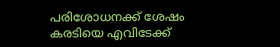പരിശോധനക്ക് ശേഷം കരടിയെ എവിടേക്ക്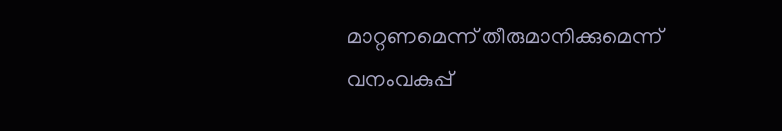മാറ്റണമെന്ന് തീരുമാനിക്കുമെന്ന് വനംവകുപ്പ്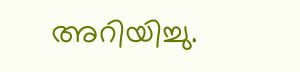അറിയിച്ചു.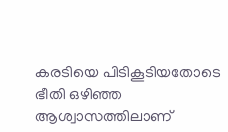കരടിയെ പിടികൂടിയതോടെ ഭീതി ഒഴിഞ്ഞ ആശ്വാസത്തിലാണ്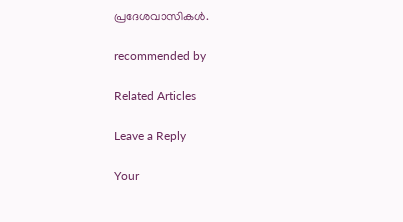പ്രദേശവാസികള്‍.

recommended by

Related Articles

Leave a Reply

Your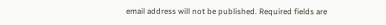email address will not be published. Required fields are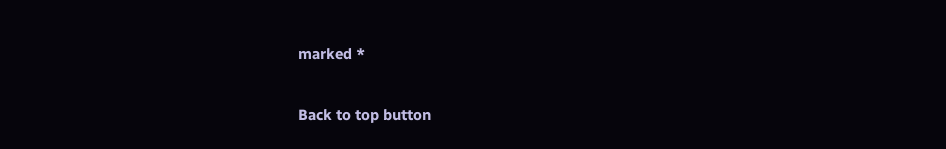marked *

Back to top button